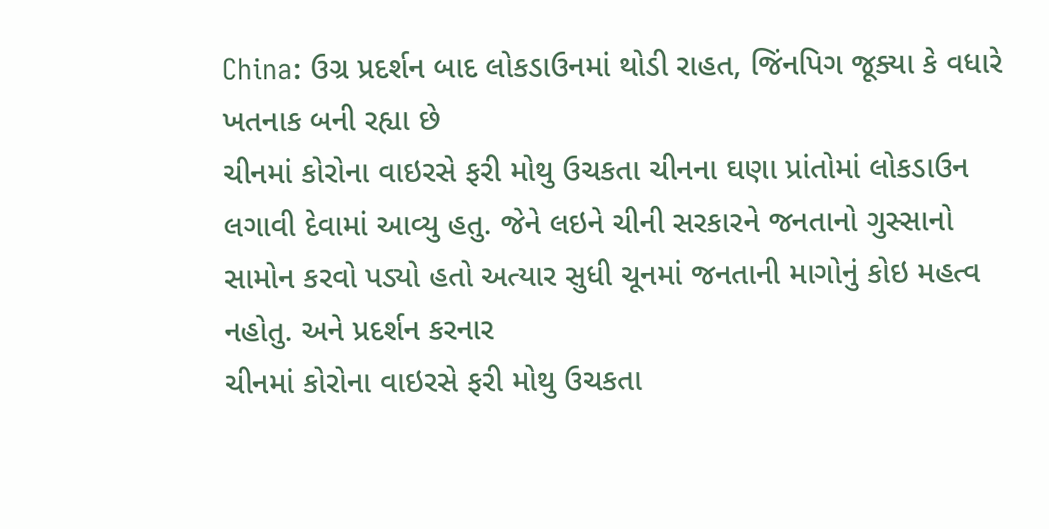China: ઉગ્ર પ્રદર્શન બાદ લોકડાઉનમાં થોડી રાહત, જિંનપિગ જૂક્યા કે વધારે ખતનાક બની રહ્યા છે
ચીનમાં કોરોના વાઇરસે ફરી મોથુ ઉચકતા ચીનના ઘણા પ્રાંતોમાં લોકડાઉન લગાવી દેવામાં આવ્યુ હતુ. જેને લઇને ચીની સરકારને જનતાનો ગુસ્સાનો સામોન કરવો પડ્યો હતો અત્યાર સુધી ચૂનમાં જનતાની માગોનું કોઇ મહત્વ નહોતુ. અને પ્રદર્શન કરનાર
ચીનમાં કોરોના વાઇરસે ફરી મોથુ ઉચકતા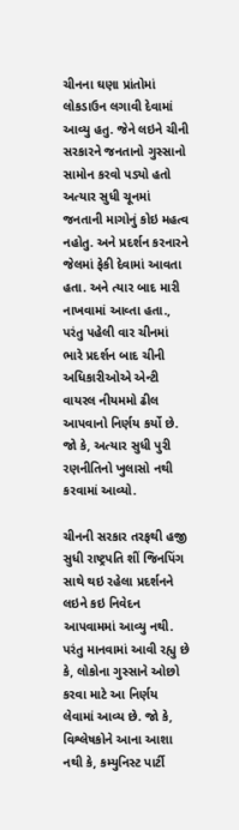ચીનના ઘણા પ્રાંતોમાં લોકડાઉન લગાવી દેવામાં આવ્યુ હતુ. જેને લઇને ચીની સરકારને જનતાનો ગુસ્સાનો સામોન કરવો પડ્યો હતો અત્યાર સુધી ચૂનમાં જનતાની માગોનું કોઇ મહત્વ નહોતુ. અને પ્રદર્શન કરનારને જેલમાં ફેકી દેવામાં આવતા હતા. અને ત્યાર બાદ મારી નાખવામાં આવ્તા હતા., પરંતુ પહેલી વાર ચીનમાં ભારે પ્રદર્શન બાદ ચીની અધિકારીઓએ એન્ટી વાયરલ નીયમમો ઢીલ આપવાનો નિર્ણય કર્યો છે. જો કે, અત્યાર સુધી પુરી રણનીતિનો ખુલાસો નથી કરવામાં આવ્યો.

ચીનની સરકાર તરફથી હજી સુધી રાષ્ટ્રપતિ શીં જિનપિંગ સાથે થઇ રહેલા પ્રદર્શનને લઇને કઇ નિવેદન આપવામમાં આવ્યુ નથી. પરંતુ માનવામાં આવી રહ્યુ છે કે, લોકોના ગુસ્સાને ઓછો કરવા માટે આ નિર્ણય લેવામાં આવ્ય છે. જો કે, વિશ્લેષકોને આના આશા નથી કે, કમ્યુનિસ્ટ પાર્ટી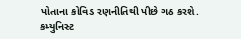પોતાના કોવિડ રણનીતિથી પીછે ગઠ કરશે. કમ્યુનિસ્ટ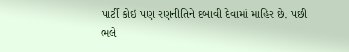પાર્ટી કોઇ પણ રણનીતિને દબાવી દેવામાં માહિર છે. પછી ભલે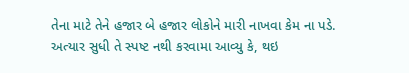તેના માટે તેને હજાર બે હજાર લોકોને મારી નાખવા કેમ ના પડે. અત્યાર સુધી તે સ્પષ્ટ નથી કરવામા આવ્યુ કે, થઇ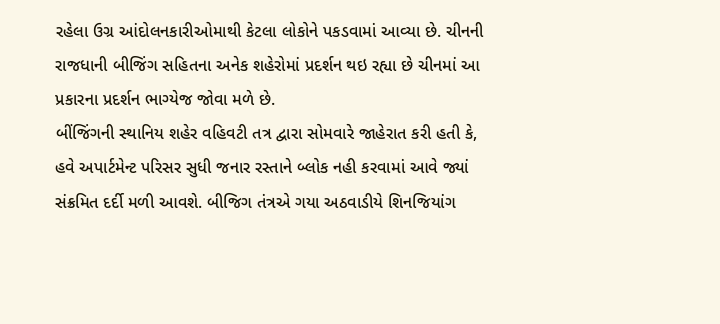રહેલા ઉગ્ર આંદોલનકારીઓમાથી કેટલા લોકોને પકડવામાં આવ્યા છે. ચીનની રાજધાની બીજિંગ સહિતના અનેક શહેરોમાં પ્રદર્શન થઇ રહ્યા છે ચીનમાં આ પ્રકારના પ્રદર્શન ભાગ્યેજ જોવા મળે છે.
બીંજિંગની સ્થાનિય શહેર વહિવટી તત્ર દ્વારા સોમવારે જાહેરાત કરી હતી કે, હવે અપાર્ટમેન્ટ પરિસર સુધી જનાર રસ્તાને બ્લોક નહી કરવામાં આવે જ્યાં સંક્રમિત દર્દી મળી આવશે. બીજિગ તંત્રએ ગયા અઠવાડીયે શિનજિયાંગ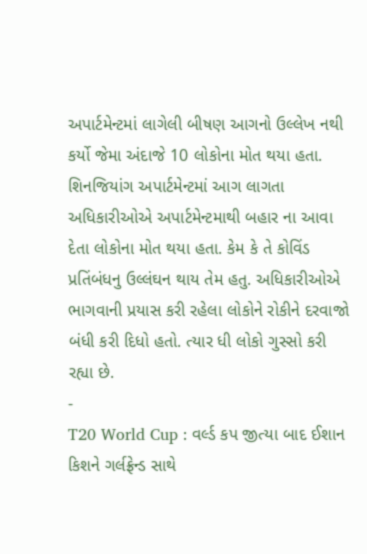અપાર્ટમેન્ટમાં લાગેલી બીષણ આગનો ઉલ્લેખ નથી કર્યો જેમા અંદાજે 10 લોકોના મોત થયા હતા. શિનજિયાંગ અપાર્ટમેન્ટમાં આગ લાગતા અધિકારીઓએ અપાર્ટમેન્ટમાથી બહાર ના આવા દેતા લોકોના મોત થયા હતા. કેમ કે તે કોવિંડ પ્રતિંબંધનુ ઉલ્લંઘન થાય તેમ હતુ. અધિકારીઓએ ભાગવાની પ્રયાસ કરી રહેલા લોકોને રોકીને દરવાજો બંધી કરી દિધો હતો. ત્યાર ધી લોકો ગુસ્સો કરી રહ્યા છે.
-
T20 World Cup : વર્લ્ડ કપ જીત્યા બાદ ઈશાન કિશને ગર્લફ્રેન્ડ સાથે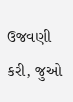ઉજવણી કરી, જુઓ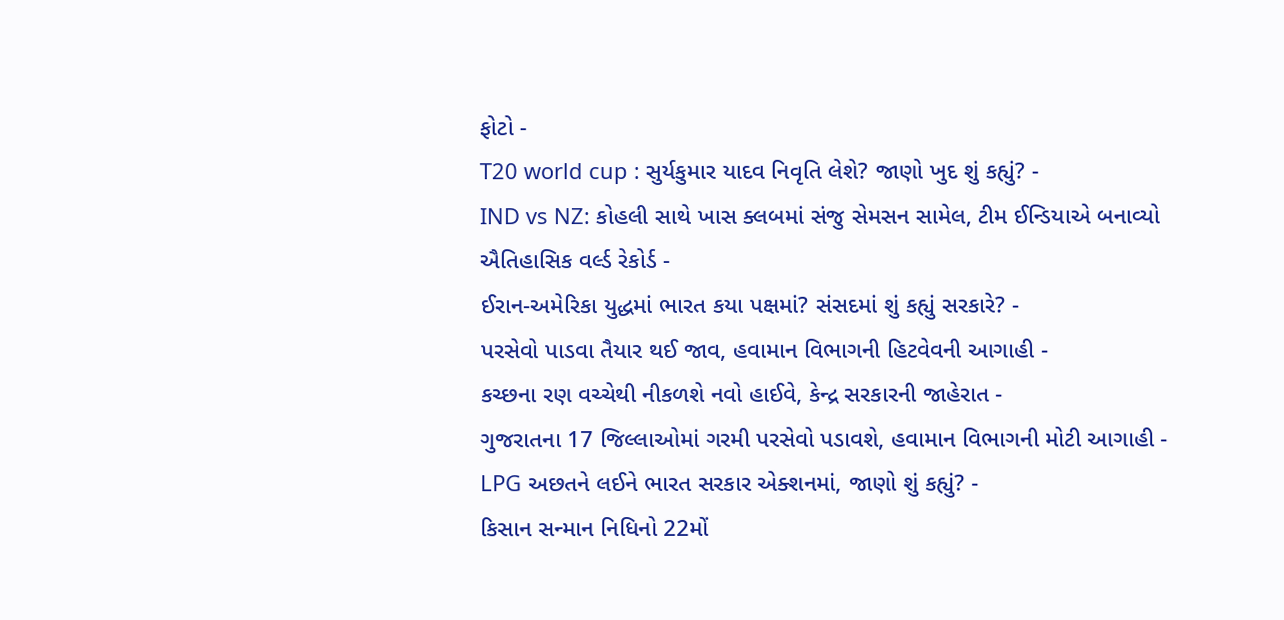ફોટો -
T20 world cup : સુર્યકુમાર યાદવ નિવૃતિ લેશે? જાણો ખુદ શું કહ્યું? -
IND vs NZ: કોહલી સાથે ખાસ ક્લબમાં સંજુ સેમસન સામેલ, ટીમ ઈન્ડિયાએ બનાવ્યો ઐતિહાસિક વર્લ્ડ રેકોર્ડ -
ઈરાન-અમેરિકા યુદ્ધમાં ભારત કયા પક્ષમાં? સંસદમાં શું કહ્યું સરકારે? -
પરસેવો પાડવા તૈયાર થઈ જાવ, હવામાન વિભાગની હિટવેવની આગાહી -
કચ્છના રણ વચ્ચેથી નીકળશે નવો હાઈવે, કેન્દ્ર સરકારની જાહેરાત -
ગુજરાતના 17 જિલ્લાઓમાં ગરમી પરસેવો પડાવશે, હવામાન વિભાગની મોટી આગાહી -
LPG અછતને લઈને ભારત સરકાર એક્શનમાં, જાણો શું કહ્યું? -
કિસાન સન્માન નિધિનો 22મોં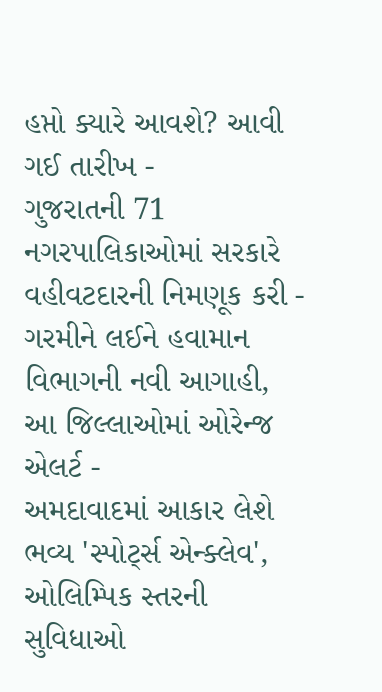હપ્તો ક્યારે આવશે? આવી ગઈ તારીખ -
ગુજરાતની 71 નગરપાલિકાઓમાં સરકારે વહીવટદારની નિમણૂક કરી -
ગરમીને લઈને હવામાન વિભાગની નવી આગાહી, આ જિલ્લાઓમાં ઓરેન્જ એલર્ટ -
અમદાવાદમાં આકાર લેશે ભવ્ય 'સ્પોર્ટ્સ એન્ક્લેવ', ઓલિમ્પિક સ્તરની સુવિધાઓ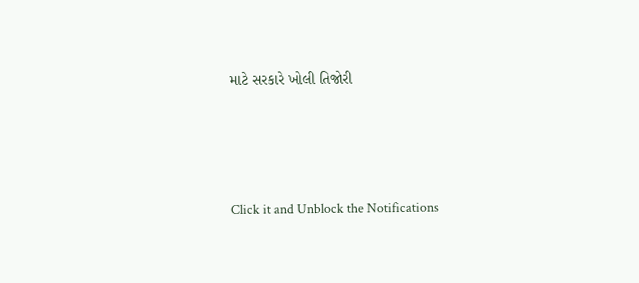માટે સરકારે ખોલી તિજોરી




Click it and Unblock the Notifications